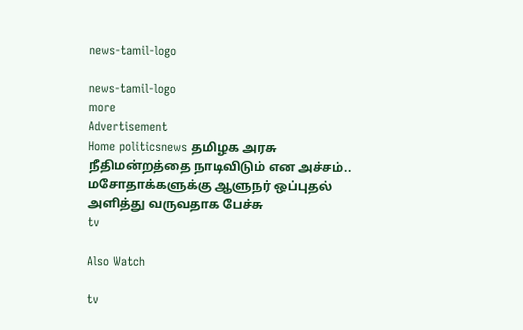news-tamil-logo

news-tamil-logo
more
Advertisement
Home politicsnews தமிழக அரசு நீதிமன்றத்தை நாடிவிடும் என அச்சம்.. மசோதாக்களுக்கு ஆளுநர் ஒப்புதல் அளித்து வருவதாக பேச்சு
tv

Also Watch

tv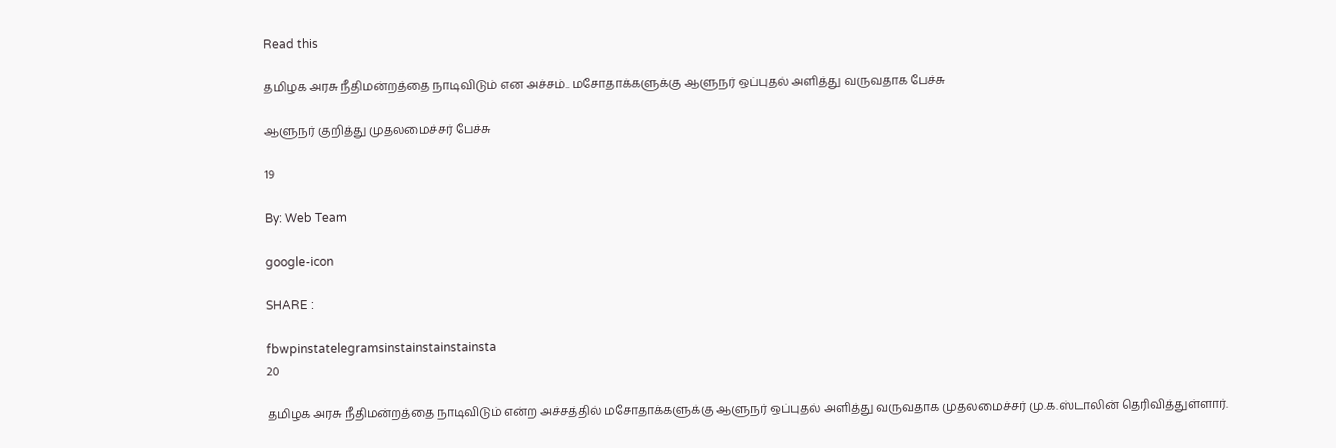Read this

தமிழக அரசு நீதிமன்றத்தை நாடிவிடும் என அச்சம்.. மசோதாக்களுக்கு ஆளுநர் ஒப்புதல் அளித்து வருவதாக பேச்சு

ஆளுநர் குறித்து முதலமைச்சர் பேச்சு

19

By: Web Team

google-icon

SHARE :

fbwpinstatelegramsinstainstainstainsta
20

தமிழக அரசு நீதிமன்றத்தை நாடிவிடும் என்ற அச்சத்தில் மசோதாக்களுக்கு ஆளுநர் ஒப்புதல் அளித்து வருவதாக முதலமைச்சர் மு.க.ஸ்டாலின் தெரிவித்துள்ளார்.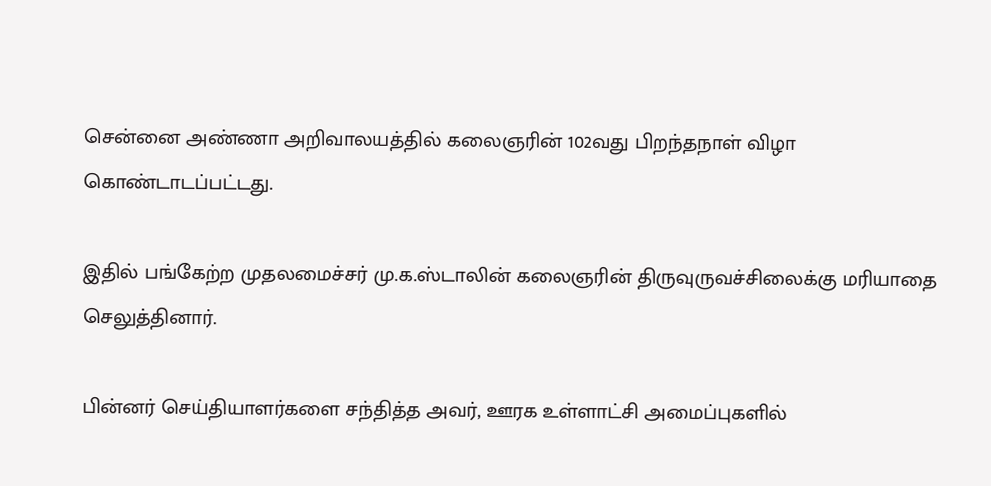சென்னை அண்ணா அறிவாலயத்தில் கலைஞரின் 102வது பிறந்தநாள் விழா கொண்டாடப்பட்டது.

இதில் பங்கேற்ற முதலமைச்சர் மு.க.ஸ்டாலின் கலைஞரின் திருவுருவச்சிலைக்கு மரியாதை செலுத்தினார்.

பின்னர் செய்தியாளர்களை சந்தித்த அவர், ஊரக உள்ளாட்சி அமைப்புகளில்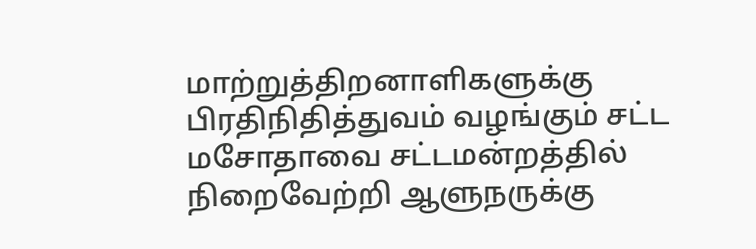மாற்றுத்திறனாளிகளுக்கு பிரதிநிதித்துவம் வழங்கும் சட்ட மசோதாவை சட்டமன்றத்தில் நிறைவேற்றி ஆளுநருக்கு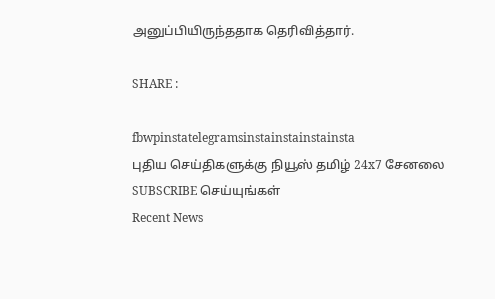அனுப்பியிருந்ததாக தெரிவித்தார்.

SHARE :

fbwpinstatelegramsinstainstainstainsta
புதிய செய்திகளுக்கு நியூஸ் தமிழ் 24x7 சேனலை SUBSCRIBE செய்யுங்கள்
Recent News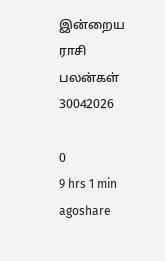இன்றைய ராசி பலன்கள் 30042026

0
9 hrs 1 min agoshare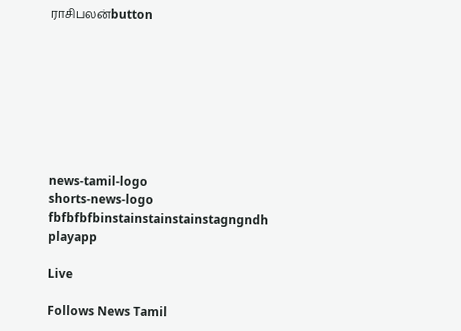ராசிபலன்button








news-tamil-logo
shorts-news-logo
fbfbfbfbinstainstainstainstagngndh
playapp

Live

Follows News Tamil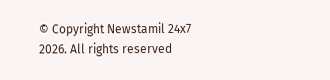© Copyright Newstamil 24x7 2026. All rights reserved